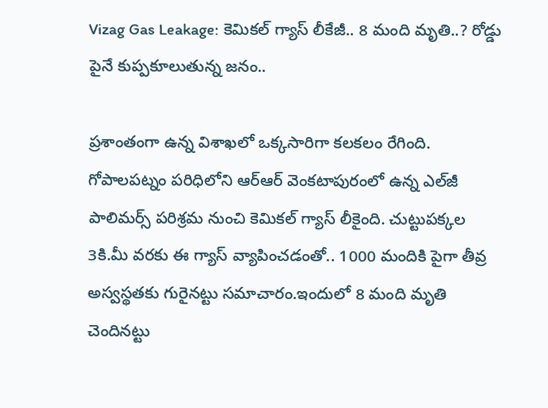Vizag Gas Leakage: కెమికల్ గ్యాస్ లీకేజీ.. 8 మంది మృతి..? రోడ్డు పైనే కుప్పకూలుతున్న జనం..

ప్రశాంతంగా ఉన్న విశాఖలో ఒక్కసారిగా కలకలం రేగింది. గోపాలపట్నం పరిధిలోని ఆర్‌ఆర్‌ వెంకటాపురంలో ఉన్న ఎల్‌జీ పాలిమర్స్ పరిశ్రమ నుంచి కెమికల్ గ్యాస్ లీకైంది. చుట్టుపక్కల 3కి.మీ వరకు ఈ గ్యాస్ వ్యాపించడంతో.. 1000 మందికి పైగా తీవ్ర అస్వస్థతకు గురైనట్టు సమాచారం.ఇందులో 8 మంది మృతి చెందినట్టు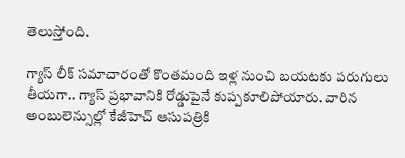తెలుస్తోంది.

గ్యాస్ లీక్ సమాచారంతో కొంతమంది ఇళ్ల నుంచి బయటకు పరుగులు తీయగా.. గ్యాస్ ప్రభావానికి రోడ్డుపైనే కుప్పకూలిపోయారు. వారిన అంబులెన్సుల్లో కేజీహెచ్ ఆసుపత్రికి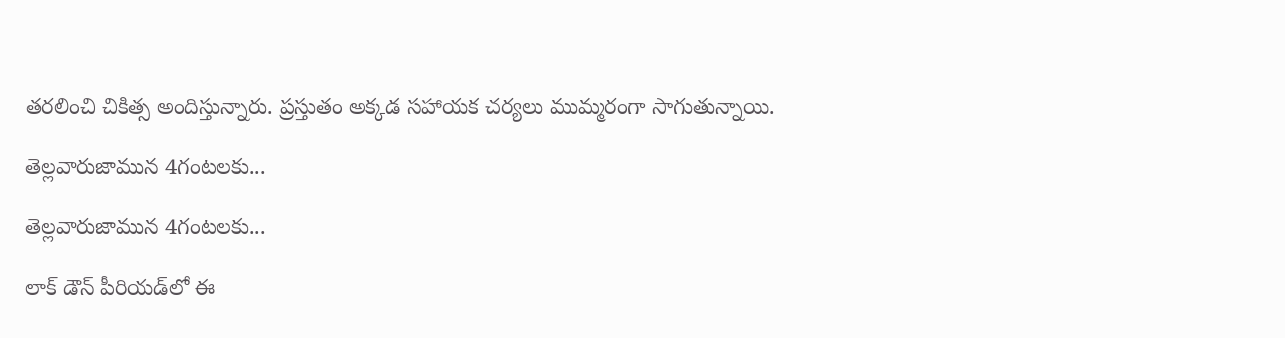తరలించి చికిత్స అందిస్తున్నారు. ప్రస్తుతం అక్కడ సహాయక చర్యలు ముమ్మరంగా సాగుతున్నాయి.

తెల్లవారుజామున 4గంటలకు...

తెల్లవారుజామున 4గంటలకు...

లాక్ డౌన్ పీరియడ్‌లో ఈ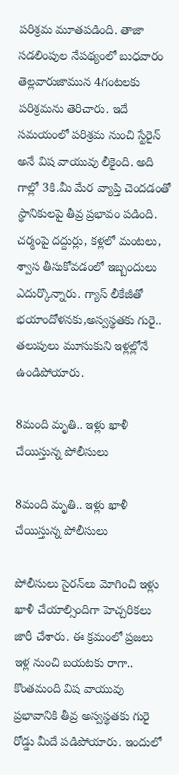పరిశ్రమ మూతపడింది. తాజా సడలింపుల నేపథ్యంలో బుధవారం తెల్లవారుజామున 4గంటలకు పరిశ్రమను తెరిచారు. ఇదే సమయంలో పరిశ్రమ నుంచి స్టేరైన్ అనే విష వాయువు లీకైంది. అది గాల్లో 3కి.మీ మేర వ్యాప్తి చెందడంతో స్థానికులపై తీవ్ర ప్రభావం పడింది. చర్మంపై దద్దుర్లు, కళ్లలో మంటలు, శ్వాస తీసుకోవడంలో ఇబ్బందులు ఎదుర్కొన్నారు. గ్యాస్ లీకేజీతో భయాందోళనకు,అస్వస్థతకు గురై.. తలుపులు మూసుకుని ఇళ్లల్లోనే ఉండిపోయారు.

8మంది మృతి.. ఇళ్లు ఖాళీ చేయిస్తున్న పోలీసులు

8మంది మృతి.. ఇళ్లు ఖాళీ చేయిస్తున్న పోలీసులు

పోలీసులు సైరన్‌లు మోగించి ఇళ్లు ఖాళీ చేయాల్సిందిగా హెచ్చరికలు జారీ చేశారు. ఈ క్రమంలో ప్రజలు ఇళ్ల నుంచి బయటకు రాగా.. కొంతమంది విష వాయువు ప్రభావానికి తీవ్ర అస్వస్థతకు గురై రోడ్డు మీదే పడిపోయారు. ఇందులో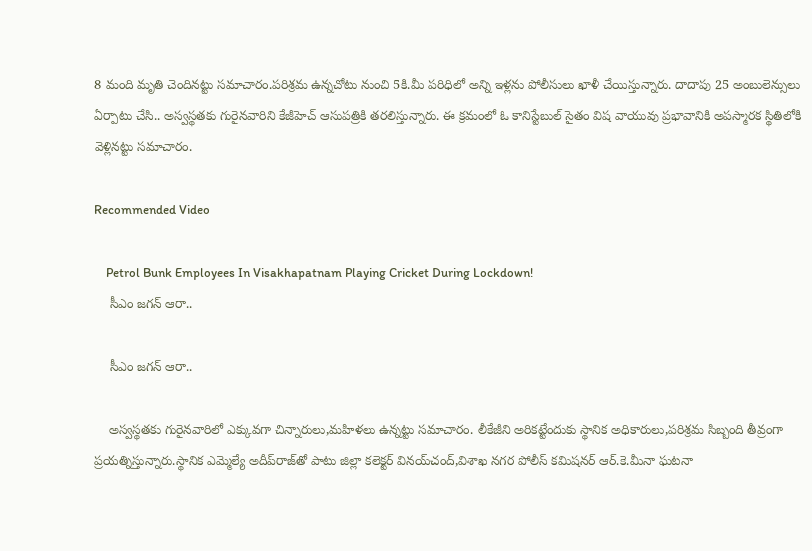8 మంది మృతి చెందినట్టు సమాచారం.పరిశ్రమ ఉన్నచోటు నుంచి 5కి.మీ పరిధిలో అన్ని ఇళ్లను పోలీసులు ఖాళీ చేయిస్తున్నారు. దాదాపు 25 అంబులెన్సులు ఏర్పాటు చేసి.. అస్వస్థతకు గురైనవారిని కేజీహెచ్ ఆసుపత్రికి తరలిస్తున్నారు. ఈ క్రమంలో ఓ కానిస్టేబుల్ సైతం విష వాయువు ప్రభావానికి అపస్మారక స్థితిలోకి వెళ్లినట్టు సమాచారం.

Recommended Video

    Petrol Bunk Employees In Visakhapatnam Playing Cricket During Lockdown!
    సీఎం జగన్ ఆరా..

    సీఎం జగన్ ఆరా..

    అస్వస్థతకు గురైనవారిలో ఎక్కువగా చిన్నారులు,మహిళలు ఉన్నట్టు సమాచారం. లీకేజీని అరికట్టేందుకు స్థానిక అధికారులు,పరిశ్రమ సిబ్బంది తీవ్రంగా ప్రయత్నిస్తున్నారు.స్థానిక ఎమ్మెల్యే అదీప్‌రాజ్‌తో పాటు జిల్లా కలెక్టర్‌ వినయ్‌చంద్‌,విశాఖ నగర పోలీస్‌ కమిషనర్ ఆర్‌.కె.మీనా‌ ఘటనా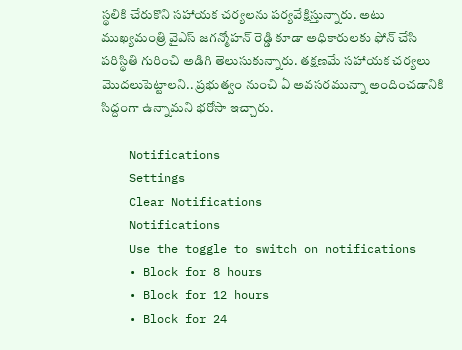స్థలికి చేరుకొని సహాయక చర్యలను పర్యవేక్షిస్తున్నారు. అటు ముఖ్యమంత్రి వైఎస్ జగన్మోహన్ రెడ్డి కూడా అధికారులకు ఫోన్ చేసి పరిస్థితి గురించి అడిగి తెలుసుకున్నారు. తక్షణమే సహాయక చర్యలు మొదలుపెట్టాలని.. ప్రభుత్వం నుంచి ఏ అవసరమున్నా అందించడానికి సిద్దంగా ఉన్నామని భరోసా ఇచ్చారు.

    Notifications
    Settings
    Clear Notifications
    Notifications
    Use the toggle to switch on notifications
    • Block for 8 hours
    • Block for 12 hours
    • Block for 24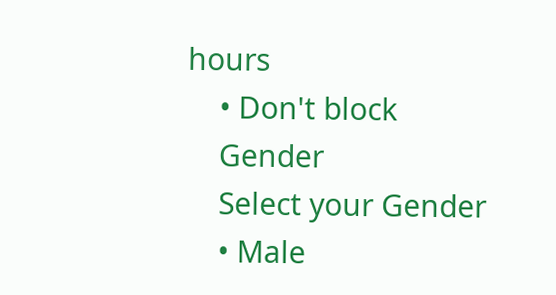hours
    • Don't block
    Gender
    Select your Gender
    • Male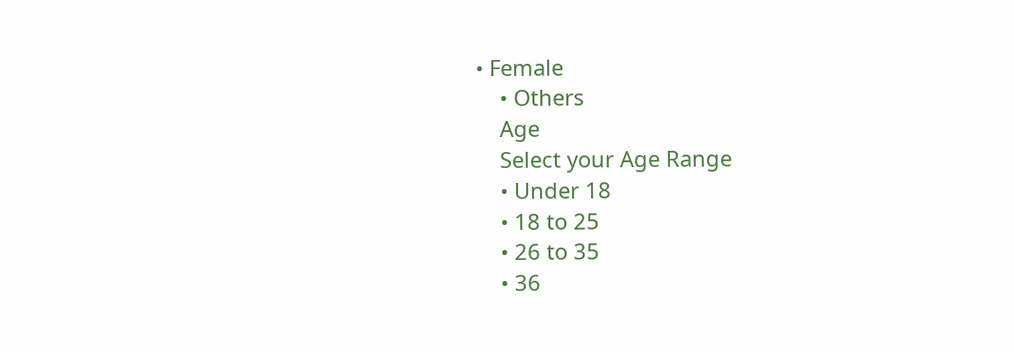• Female
    • Others
    Age
    Select your Age Range
    • Under 18
    • 18 to 25
    • 26 to 35
    • 36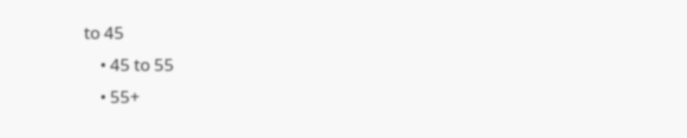to 45
    • 45 to 55
    • 55+